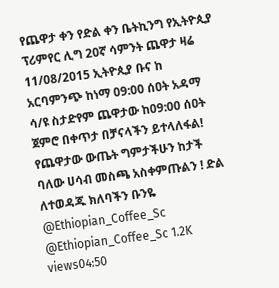የጨዋታ ቀን የድል ቀን ቤትኪንግ የኢትዮጲያ ፕሪምየር ሊግ 20ኛ ሳምንት ጨዋታ ዛሬ 11/08/2015 ኢትዮጲያ ቡና ከ አርባምንጭ ከነማ 09:00 ሰዐት አዳማ ሳ/ዩ ስታድየም ጨዋታው ከ09:00 ሰዐት ጀምሮ በቀጥታ በቻናላችን ይተላለፋል! የጨዋታው ውጤት ግምታችሁን ከታች ባለው ሀሳብ መስጫ አስቀምጡልን ! ድል ለተወዳጁ ክለባችን ቡንዬ @Ethiopian_Coffee_Sc @Ethiopian_Coffee_Sc 1.2K views04:50